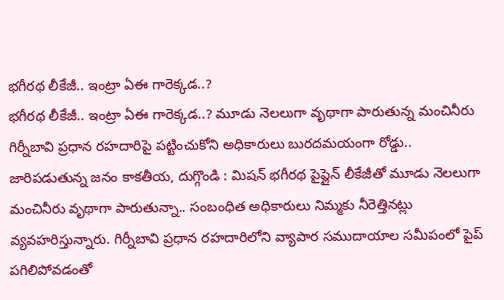భగీరథ లీకేజీ.. ఇంట్రా ఏఈ గారెక్కడ..?
భగీరథ లీకేజీ.. ఇంట్రా ఏఈ గారెక్కడ..? మూడు నెలలుగా వృథాగా పారుతున్న మంచినీరు గిర్నీబావి ప్రధాన రహదారిపై పట్టించుకోని అధికారులు బురదమయంగా రోడ్డు.. జారిపడుతున్న జనం కాకతీయ, దుగ్గొండి : మిషన్ భగీరథ పైప్లైన్ లీకేజీతో మూడు నెలలుగా మంచినీరు వృథాగా పారుతున్నా.. సంబంధిత అధికారులు నిమ్మకు నీరెత్తినట్లు వ్యవహరిస్తున్నారు. గిర్నీబావి ప్రధాన రహదారిలోని వ్యాపార సముదాయాల సమీపంలో పైప్ పగిలిపోవడంతో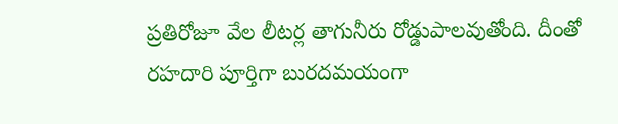ప్రతిరోజూ వేల లీటర్ల తాగునీరు రోడ్డుపాలవుతోంది. దీంతో రహదారి పూర్తిగా బురదమయంగా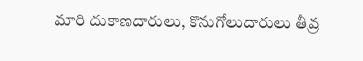మారి దుకాణదారులు, కొనుగోలుదారులు తీవ్ర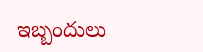ఇబ్బందులు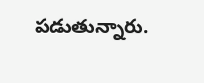పడుతున్నారు.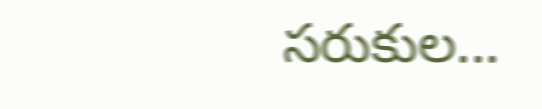సరుకుల...